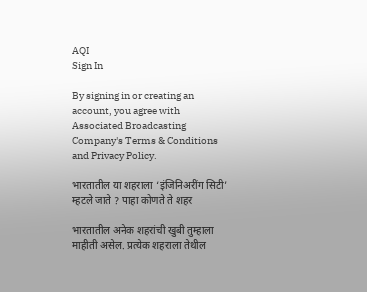AQI
Sign In

By signing in or creating an account, you agree with Associated Broadcasting Company's Terms & Conditions and Privacy Policy.

भारतातील या शहराला ‘इंजिनिअरींग सिटी’ म्हटले जाते ? पाहा कोणते ते शहर

भारतातील अनेक शहरांची खुबी तुम्हाला माहीती असेल. प्रत्येक शहराला तेथील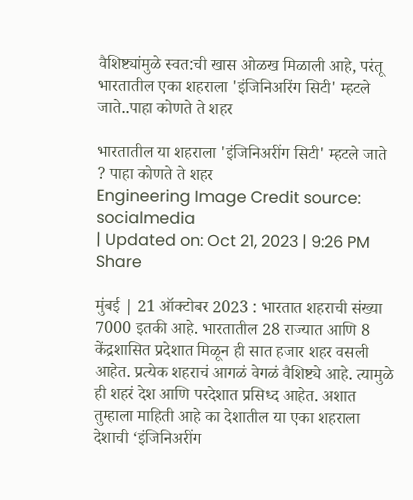वैशिष्ट्यांमुळे स्वत:ची खास ओळख मिळाली आहे, परंतू भारतातील एका शहराला 'इंजिनिअरिंग सिटी' म्हटले जाते..पाहा कोणते ते शहर

भारतातील या शहराला 'इंजिनिअरींग सिटी' म्हटले जाते ? पाहा कोणते ते शहर
Engineering Image Credit source: socialmedia
| Updated on: Oct 21, 2023 | 9:26 PM
Share

मुंबई | 21 ऑक्टोबर 2023 : भारतात शहराची संख्या 7000 इतकी आहे. भारतातील 28 राज्यात आणि 8 केंद्रशासित प्रदेशात मिळून ही सात हजार शहर वसली आहेत. प्रत्येक शहराचं आगळं वेगळं वैशिष्ट्ये आहे. त्यामुळे ही शहरं देश आणि परदेशात प्रसिध्द आहेत. अशात तुम्हाला माहिती आहे का देशातील या एका शहराला देशाची ‘इंजिनिअरींग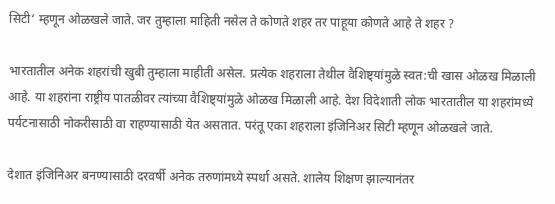सिटी‘ म्हणून ओळखले जाते. जर तुम्हाला माहिती नसेल ते कोणते शहर तर पाहूया कोणते आहे ते शहर ?

भारतातील अनेक शहरांची खुबी तुम्हाला माहीती असेल. प्रत्येक शहराला तेथील वैशिष्ट्यांमुळे स्वत:ची खास ओळख मिळाली आहे. या शहरांना राष्ट्रीय पातळीवर त्यांच्या वैशिष्ट्यांमुळे ओळख मिळाली आहे. देश विदेशाती लोक भारतातील या शहरांमध्ये पर्यटनासाठी नोकरीसाठी वा राहण्यासाठी येत असतात. परंतू एका शहराला इंजिनिअर सिटी म्हणून ओळखले जाते.

देशात इंजिनिअर बनण्यासाठी दरवर्षी अनेक तरुणांमध्ये स्पर्धा असते. शालेय शिक्षण झाल्यानंतर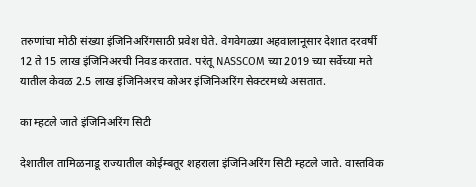तरुणांचा मोठी संख्या इंजिनिअरिंगसाठी प्रवेश घेते. वेगवेगळ्या अहवालानूसार देशात दरवर्षी 12 ते 15 लाख इंजिनिअरची निवड करतात. परंतू NASSCOM च्या 2019 च्या सर्वेच्या मते यातील केवळ 2.5 लाख इंजिनिअरच कोअर इंजिनिअरिंग सेक्टरमध्ये असतात.

का म्हटले जाते इंजिनिअरिंग सिटी

देशातील तामिळनाडू राज्यातील कोईम्बतूर शहराला इंजिनिअरिंग सिटी म्हटले जाते. वास्तविक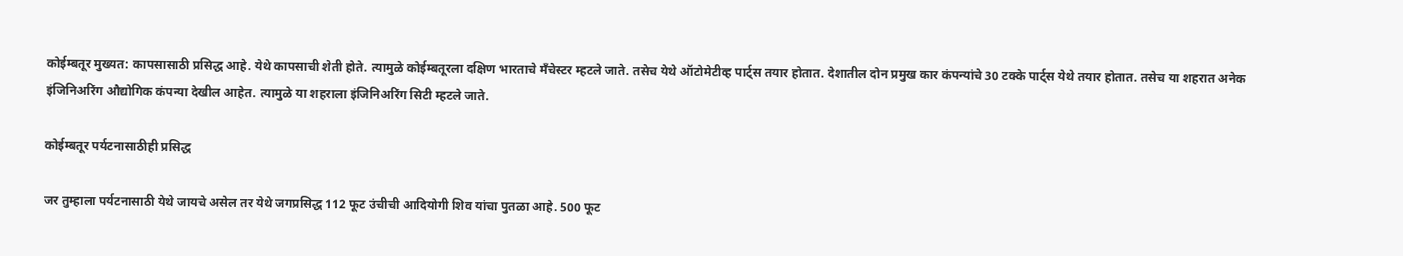कोईम्बतूर मुख्यत: कापसासाठी प्रसिद्ध आहे. येथे कापसाची शेती होते. त्यामुळे कोईम्बतूरला दक्षिण भारताचे मॅंचेस्टर म्हटले जाते. तसेच येथे ऑटोमेटीव्ह पार्ट्स तयार होतात. देशातील दोन प्रमुख कार कंपन्यांचे 30 टक्के पार्ट्स येथे तयार होतात. तसेच या शहरात अनेक इंजिनिअरिंग औद्योगिक कंपन्या देखील आहेत. त्यामुळे या शहराला इंजिनिअरिंग सिटी म्हटले जाते.

कोईम्बतूर पर्यटनासाठीही प्रसिद्ध

जर तुम्हाला पर्यटनासाठी येथे जायचे असेल तर येथे जगप्रसिद्ध 112 फूट उंचीची आदियोगी शिव यांचा पुतळा आहे. 500 फूट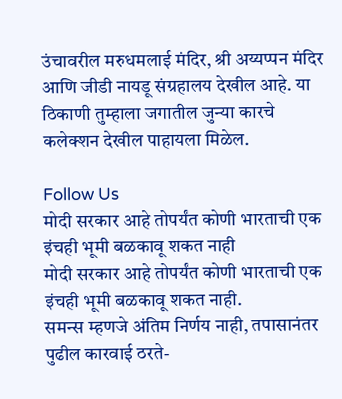उंचावरील मरुधमलाई मंदिर, श्री अय्यप्पन मंदिर आणि जीडी नायडू संग्रहालय देखील आहे. या ठिकाणी तुम्हाला जगातील जुन्या कारचे कलेक्शन देखील पाहायला मिळेल.

Follow Us
मोदी सरकार आहे तोपर्यंत कोणी भारताची एक इंचही भूमी बळकावू शकत नाही
मोदी सरकार आहे तोपर्यंत कोणी भारताची एक इंचही भूमी बळकावू शकत नाही.
समन्स म्हणजे अंतिम निर्णय नाही, तपासानंतर पुढील कारवाई ठरते-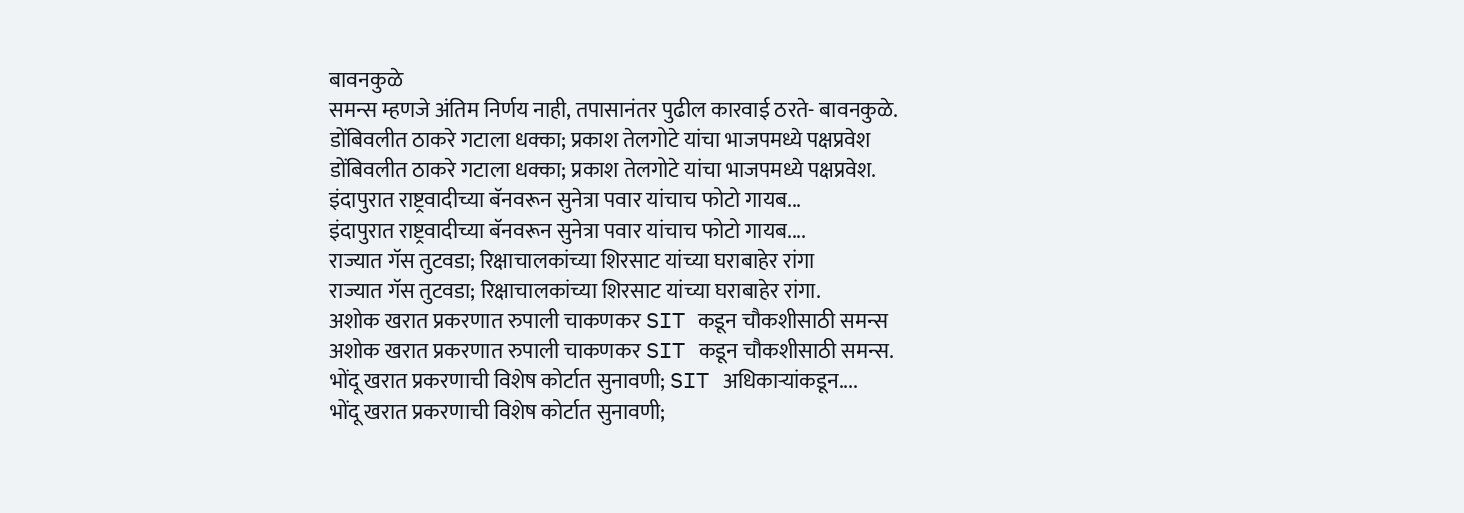बावनकुळे
समन्स म्हणजे अंतिम निर्णय नाही, तपासानंतर पुढील कारवाई ठरते- बावनकुळे.
डोंबिवलीत ठाकरे गटाला धक्का; प्रकाश तेलगोटे यांचा भाजपमध्ये पक्षप्रवेश
डोंबिवलीत ठाकरे गटाला धक्का; प्रकाश तेलगोटे यांचा भाजपमध्ये पक्षप्रवेश.
इंदापुरात राष्ट्रवादीच्या बॅनवरून सुनेत्रा पवार यांचाच फोटो गायब...
इंदापुरात राष्ट्रवादीच्या बॅनवरून सुनेत्रा पवार यांचाच फोटो गायब....
राज्यात गॅस तुटवडा; रिक्षाचालकांच्या शिरसाट यांच्या घराबाहेर रांगा
राज्यात गॅस तुटवडा; रिक्षाचालकांच्या शिरसाट यांच्या घराबाहेर रांगा.
अशोक खरात प्रकरणात रुपाली चाकणकर SIT कडून चौकशीसाठी समन्स
अशोक खरात प्रकरणात रुपाली चाकणकर SIT कडून चौकशीसाठी समन्स.
भोंदू खरात प्रकरणाची विशेष कोर्टात सुनावणी; SIT अधिकाऱ्यांकडून....
भोंदू खरात प्रकरणाची विशेष कोर्टात सुनावणी;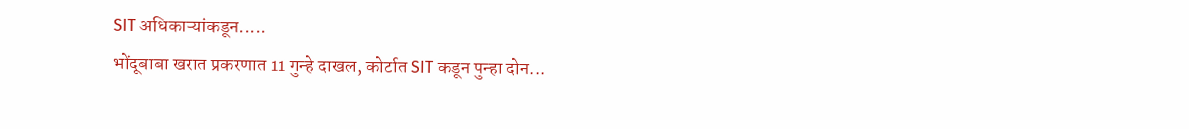SIT अधिकाऱ्यांकडून.....
भोंदूबाबा खरात प्रकरणात 11 गुन्हे दाखल, कोर्टात SIT कडून पुन्हा दोन...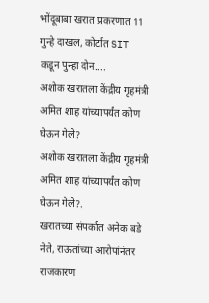भोंदूबाबा खरात प्रकरणात 11 गुन्हे दाखल, कोर्टात SIT कडून पुन्हा दोन....
अशोक खरातला केंद्रीय गृहमंत्री अमित शाह यांच्यापर्यंत कोण घेऊन गेले?
अशोक खरातला केंद्रीय गृहमंत्री अमित शाह यांच्यापर्यंत कोण घेऊन गेले?.
खरातच्या संपर्कात अनेक बडे नेते, राऊतांच्या आरोपांनंतर राजकारण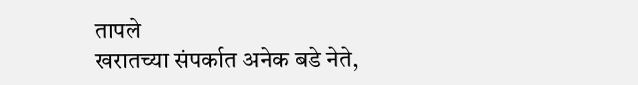तापले
खरातच्या संपर्कात अनेक बडे नेते,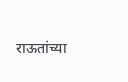राऊतांच्या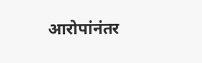आरोपांनंतर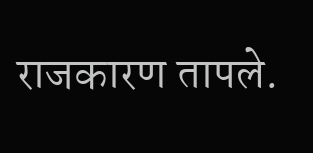राजकारण तापले.